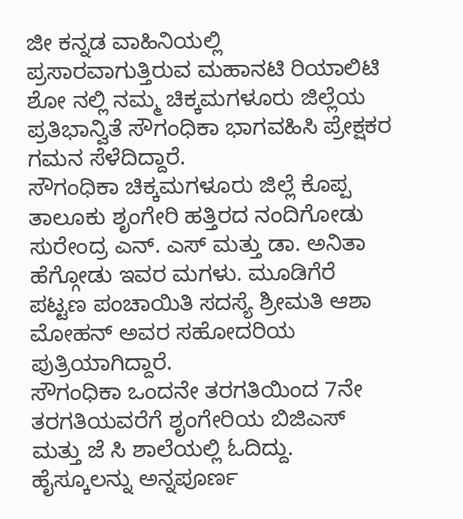ಜೀ ಕನ್ನಡ ವಾಹಿನಿಯಲ್ಲಿ ಪ್ರಸಾರವಾಗುತ್ತಿರುವ ಮಹಾನಟಿ ರಿಯಾಲಿಟಿ ಶೋ ನಲ್ಲಿ ನಮ್ಮ ಚಿಕ್ಕಮಗಳೂರು ಜಿಲ್ಲೆಯ ಪ್ರತಿಭಾನ್ವಿತೆ ಸೌಗಂಧಿಕಾ ಭಾಗವಹಿಸಿ ಪ್ರೇಕ್ಷಕರ ಗಮನ ಸೆಳೆದಿದ್ದಾರೆ.
ಸೌಗಂಧಿಕಾ ಚಿಕ್ಕಮಗಳೂರು ಜಿಲ್ಲೆ ಕೊಪ್ಪ ತಾಲೂಕು ಶೃಂಗೇರಿ ಹತ್ತಿರದ ನಂದಿಗೋಡು ಸುರೇಂದ್ರ ಎನ್. ಎಸ್ ಮತ್ತು ಡಾ. ಅನಿತಾ ಹೆಗ್ಗೋಡು ಇವರ ಮಗಳು. ಮೂಡಿಗೆರೆ ಪಟ್ಟಣ ಪಂಚಾಯಿತಿ ಸದಸ್ಯೆ ಶ್ರೀಮತಿ ಆಶಾ ಮೋಹನ್ ಅವರ ಸಹೋದರಿಯ ಪುತ್ರಿಯಾಗಿದ್ದಾರೆ.
ಸೌಗಂಧಿಕಾ ಒಂದನೇ ತರಗತಿಯಿಂದ 7ನೇ ತರಗತಿಯವರೆಗೆ ಶೃಂಗೇರಿಯ ಬಿಜಿಎಸ್ ಮತ್ತು ಜೆ ಸಿ ಶಾಲೆಯಲ್ಲಿ ಓದಿದ್ದು. ಹೈಸ್ಕೂಲನ್ನು ಅನ್ನಪೂರ್ಣ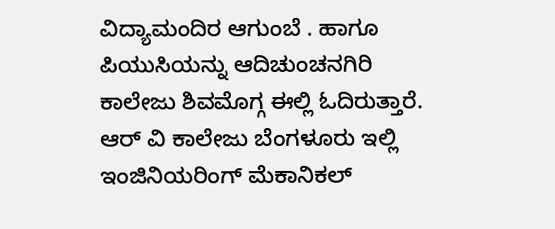ವಿದ್ಯಾಮಂದಿರ ಆಗುಂಬೆ . ಹಾಗೂ ಪಿಯುಸಿಯನ್ನು ಆದಿಚುಂಚನಗಿರಿ ಕಾಲೇಜು ಶಿವಮೊಗ್ಗ ಈಲ್ಲಿ ಓದಿರುತ್ತಾರೆ. ಆರ್ ವಿ ಕಾಲೇಜು ಬೆಂಗಳೂರು ಇಲ್ಲಿ ಇಂಜಿನಿಯರಿಂಗ್ ಮೆಕಾನಿಕಲ್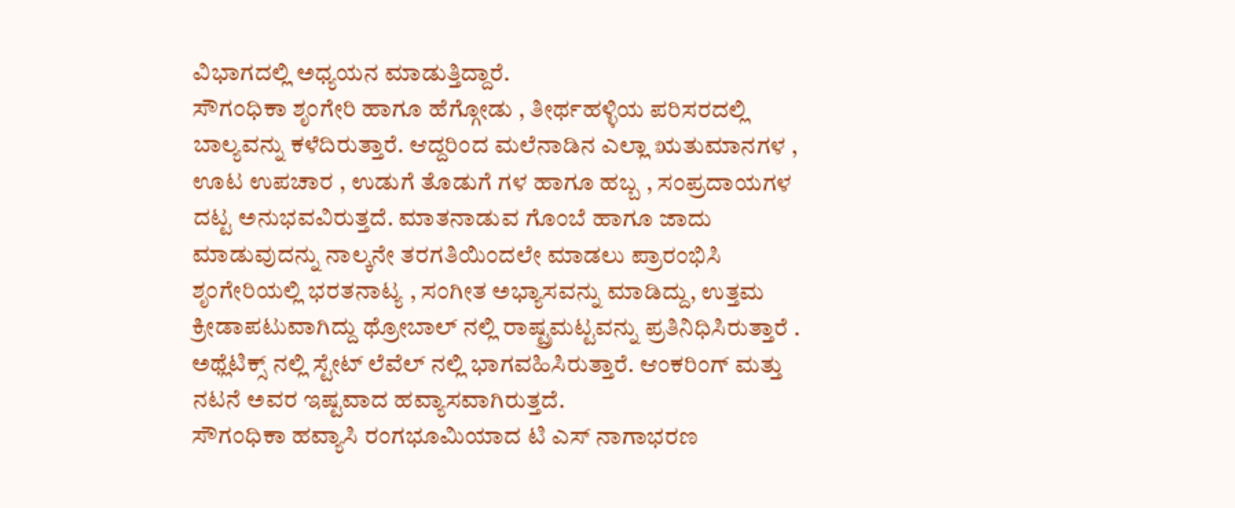ವಿಭಾಗದಲ್ಲಿ ಅಧ್ಯಯನ ಮಾಡುತ್ತಿದ್ದಾರೆ.
ಸೌಗಂಧಿಕಾ ಶೃಂಗೇರಿ ಹಾಗೂ ಹೆಗ್ಗೋಡು , ತೀರ್ಥಹಳ್ಳಿಯ ಪರಿಸರದಲ್ಲಿ ಬಾಲ್ಯವನ್ನು ಕಳೆದಿರುತ್ತಾರೆ. ಆದ್ದರಿಂದ ಮಲೆನಾಡಿನ ಎಲ್ಲಾ ಋತುಮಾನಗಳ , ಊಟ ಉಪಚಾರ , ಉಡುಗೆ ತೊಡುಗೆ ಗಳ ಹಾಗೂ ಹಬ್ಬ , ಸಂಪ್ರದಾಯಗಳ ದಟ್ಟ ಅನುಭವವಿರುತ್ತದೆ. ಮಾತನಾಡುವ ಗೊಂಬೆ ಹಾಗೂ ಜಾದು ಮಾಡುವುದನ್ನು ನಾಲ್ಕನೇ ತರಗತಿಯಿಂದಲೇ ಮಾಡಲು ಪ್ರಾರಂಭಿಸಿ ಶೃಂಗೇರಿಯಲ್ಲಿ ಭರತನಾಟ್ಯ , ಸಂಗೀತ ಅಭ್ಯಾಸವನ್ನು ಮಾಡಿದ್ದು, ಉತ್ತಮ ಕ್ರೀಡಾಪಟುವಾಗಿದ್ದು ಥ್ರೋಬಾಲ್ ನಲ್ಲಿ ರಾಷ್ಟ್ರಮಟ್ಟವನ್ನು ಪ್ರತಿನಿಧಿಸಿರುತ್ತಾರೆ . ಅಥ್ಲೆಟಿಕ್ಸ್ ನಲ್ಲಿ ಸ್ಟೇಟ್ ಲೆವೆಲ್ ನಲ್ಲಿ ಭಾಗವಹಿಸಿರುತ್ತಾರೆ. ಆಂಕರಿಂಗ್ ಮತ್ತು ನಟನೆ ಅವರ ಇಷ್ಟವಾದ ಹವ್ಯಾಸವಾಗಿರುತ್ತದೆ.
ಸೌಗಂಧಿಕಾ ಹವ್ಯಾಸಿ ರಂಗಭೂಮಿಯಾದ ಟಿ ಎಸ್ ನಾಗಾಭರಣ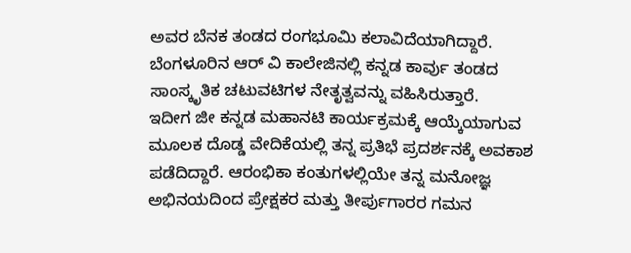ಅವರ ಬೆನಕ ತಂಡದ ರಂಗಭೂಮಿ ಕಲಾವಿದೆಯಾಗಿದ್ದಾರೆ. ಬೆಂಗಳೂರಿನ ಆರ್ ವಿ ಕಾಲೇಜಿನಲ್ಲಿ ಕನ್ನಡ ಕಾರ್ವು ತಂಡದ ಸಾಂಸ್ಕೃತಿಕ ಚಟುವಟಿಗಳ ನೇತೃತ್ವವನ್ನು ವಹಿಸಿರುತ್ತಾರೆ.
ಇದೀಗ ಜೀ ಕನ್ನಡ ಮಹಾನಟಿ ಕಾರ್ಯಕ್ರಮಕ್ಕೆ ಆಯ್ಕೆಯಾಗುವ ಮೂಲಕ ದೊಡ್ಡ ವೇದಿಕೆಯಲ್ಲಿ ತನ್ನ ಪ್ರತಿಭೆ ಪ್ರದರ್ಶನಕ್ಕೆ ಅವಕಾಶ ಪಡೆದಿದ್ದಾರೆ. ಆರಂಭಿಕಾ ಕಂತುಗಳಲ್ಲಿಯೇ ತನ್ನ ಮನೋಜ್ಞ ಅಭಿನಯದಿಂದ ಪ್ರೇಕ್ಷಕರ ಮತ್ತು ತೀರ್ಪುಗಾರರ ಗಮನ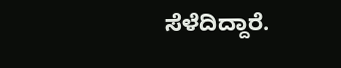ಸೆಳೆದಿದ್ದಾರೆ.